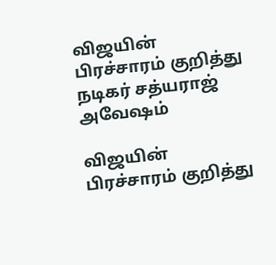விஜயின் பிரச்சாரம் குறித்து நடிகர் சத்யராஜ் அவேஷம்

விஜயின் பிரச்சாரம் குறித்து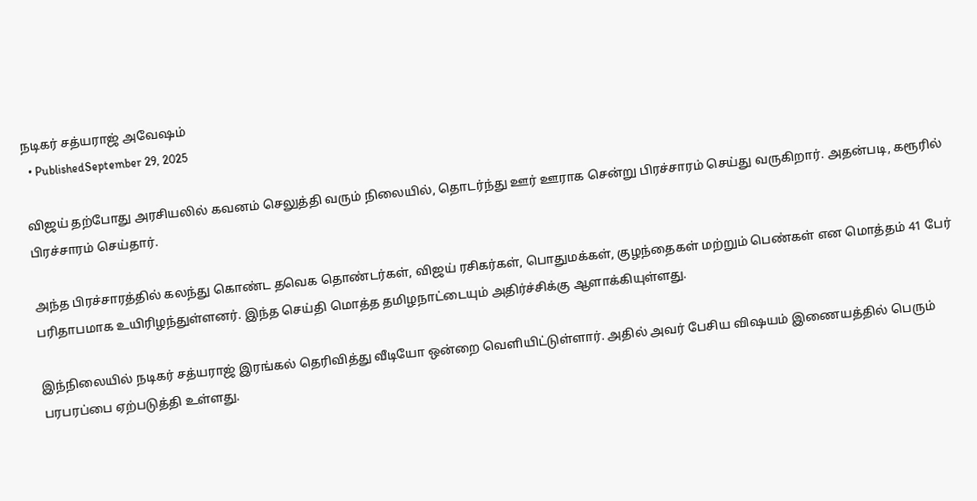நடிகர் சத்யராஜ் அவேஷம்
  • PublishedSeptember 29, 2025

விஜய் தற்போது அரசியலில் கவனம் செலுத்தி வரும் நிலையில், தொடர்ந்து ஊர் ஊராக சென்று பிரச்சாரம் செய்து வருகிறார். அதன்படி, கரூரில் பிரச்சாரம் செய்தார்.

அந்த பிரச்சாரத்தில் கலந்து கொண்ட தவெக தொண்டர்கள், விஜய் ரசிகர்கள், பொதுமக்கள், குழந்தைகள் மற்றும் பெண்கள் என மொத்தம் 41 பேர் பரிதாபமாக உயிரிழந்துள்ளனர். இந்த செய்தி மொத்த தமிழநாட்டையும் அதிர்ச்சிக்கு ஆளாக்கியுள்ளது.

இந்நிலையில் நடிகர் சத்யராஜ் இரங்கல் தெரிவித்து வீடியோ ஒன்றை வெளியிட்டுள்ளார். அதில் அவர் பேசிய விஷயம் இணையத்தில் பெரும் பரபரப்பை ஏற்படுத்தி உள்ளது.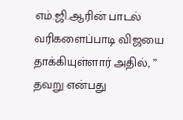எம்.ஜி.ஆரின் பாடல் வரிகளைப்பாடி விஜயை தாக்கியுள்ளார் அதில், ” தவறு என்பது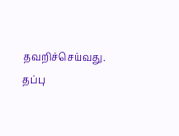தவறிச்செய்வது. தப்பு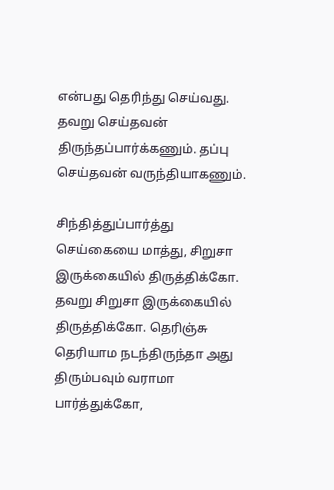என்பது தெரிந்து செய்வது. தவறு செய்தவன் திருந்தப்பார்க்கணும். தப்பு செய்தவன் வருந்தியாகணும்.

சிந்தித்துப்பார்த்து செய்கையை மாத்து, சிறுசா இருக்கையில் திருத்திக்கோ. தவறு சிறுசா இருக்கையில் திருத்திக்கோ. தெரிஞ்சு தெரியாம நடந்திருந்தா அது திரும்பவும் வராமா பார்த்துக்கோ,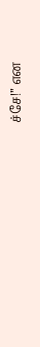ச்சே!” என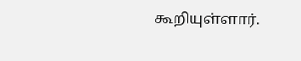கூறியுள்ளார்.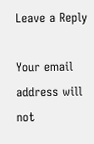Leave a Reply

Your email address will not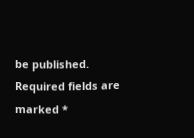be published. Required fields are marked *